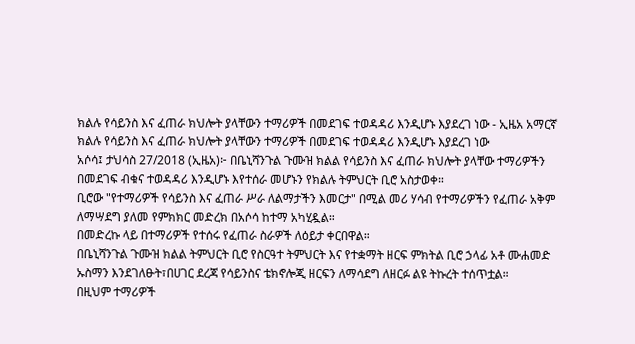ክልሉ የሳይንስ እና ፈጠራ ክህሎት ያላቸውን ተማሪዎች በመደገፍ ተወዳዳሪ እንዲሆኑ እያደረገ ነው - ኢዜአ አማርኛ
ክልሉ የሳይንስ እና ፈጠራ ክህሎት ያላቸውን ተማሪዎች በመደገፍ ተወዳዳሪ እንዲሆኑ እያደረገ ነው
አሶሳ፤ ታህሳስ 27/2018 (ኢዜአ)፦ በቤኒሻንጉል ጉሙዝ ክልል የሳይንስ እና ፈጠራ ክህሎት ያላቸው ተማሪዎችን በመደገፍ ብቁና ተወዳዳሪ እንዲሆኑ እየተሰራ መሆኑን የክልሉ ትምህርት ቢሮ አስታወቀ።
ቢሮው "የተማሪዎች የሳይንስ እና ፈጠራ ሥራ ለልማታችን እመርታ" በሚል መሪ ሃሳብ የተማሪዎችን የፈጠራ አቅም ለማሣደግ ያለመ የምክክር መድረክ በአሶሳ ከተማ አካሂዷል።
በመድረኩ ላይ በተማሪዎች የተሰሩ የፈጠራ ስራዎች ለዕይታ ቀርበዋል።
በቤኒሻንጉል ጉሙዝ ክልል ትምህርት ቢሮ የስርዓተ ትምህርት እና የተቋማት ዘርፍ ምክትል ቢሮ ኃላፊ አቶ ሙሐመድ ኡስማን እንደገለፁት፣በሀገር ደረጃ የሳይንስና ቴክኖሎጂ ዘርፍን ለማሳደግ ለዘርፉ ልዩ ትኩረት ተሰጥቷል።
በዚህም ተማሪዎች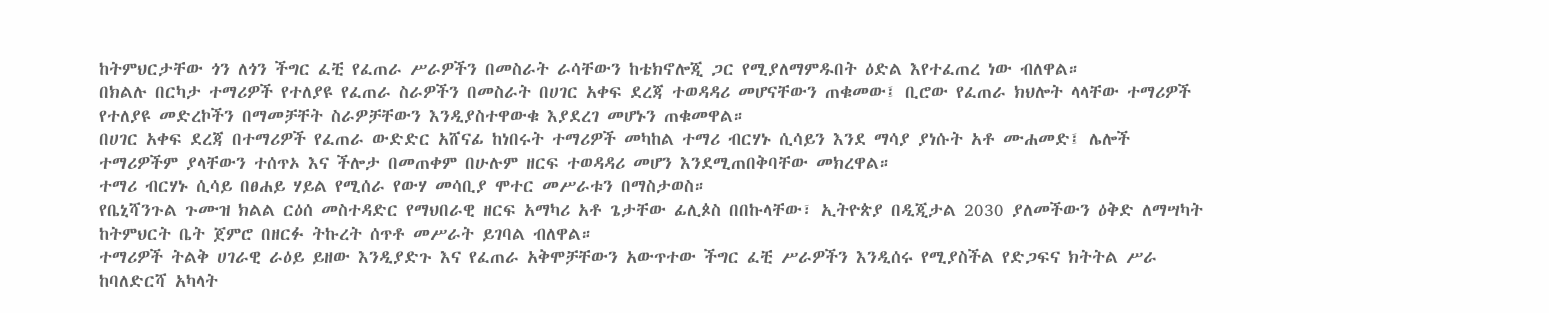ከትምህርታቸው ጎን ለጎን ችግር ፈቺ የፈጠራ ሥራዎችን በመስራት ራሳቸውን ከቴክኖሎጂ ጋር የሚያለማምዱበት ዕድል እየተፈጠረ ነው ብለዋል።
በክልሉ በርካታ ተማሪዎች የተለያዩ የፈጠራ ስራዎችን በመስራት በሀገር አቀፍ ደረጃ ተወዳዳሪ መሆናቸውን ጠቁመው፤ ቢሮው የፈጠራ ክህሎት ላላቸው ተማሪዎች የተለያዩ መድረኮችን በማመቻቸት ስራዎቻቸውን እንዲያስተዋውቁ እያደረገ መሆኑን ጠቁመዋል።
በሀገር አቀፍ ደረጃ በተማሪዎች የፈጠራ ውድድር አሸናፊ ከነበሩት ተማሪዎች መካከል ተማሪ ብርሃኑ ሲሳይን እንደ ማሳያ ያነሱት አቶ ሙሐመድ፤ ሌሎች ተማሪዎችም ያላቸውን ተሰጥኦ እና ችሎታ በመጠቀም በሁሉም ዘርፍ ተወዳዳሪ መሆን እንደሚጠበቅባቸው መክረዋል።
ተማሪ ብርሃኑ ሲሳይ በፀሐይ ሃይል የሚሰራ የውሃ መሳቢያ ሞተር መሥራቱን በማስታወስ።
የቤኒሻንጉል ጉሙዝ ክልል ርዕሰ መስተዳድር የማህበራዊ ዘርፍ አማካሪ አቶ ጌታቸው ፊሊጶስ በበኩላቸው፣ ኢትዮጵያ በዲጂታል 2030 ያለመችውን ዕቅድ ለማሣካት ከትምህርት ቤት ጀምሮ በዘርፉ ትኩረት ሰጥቶ መሥራት ይገባል ብለዋል።
ተማሪዎች ትልቅ ሀገራዊ ራዕይ ይዘው እንዲያድጉ እና የፈጠራ አቅሞቻቸውን አውጥተው ችግር ፈቺ ሥራዎችን እንዲሰሩ የሚያስችል የድጋፍና ክትትል ሥራ ከባለድርሻ አካላት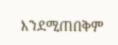እንደሚጠበቅም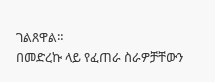ገልጸዋል።
በመድረኩ ላይ የፈጠራ ስራዎቻቸውን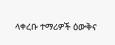ላቀረቡ ተማሪዎች ዕውቅና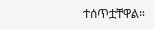ተሰጥቷቸዋል።